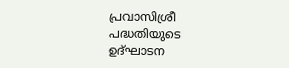പ്രവാസിശ്രീ പദ്ധതിയുടെ ഉദ്ഘാടന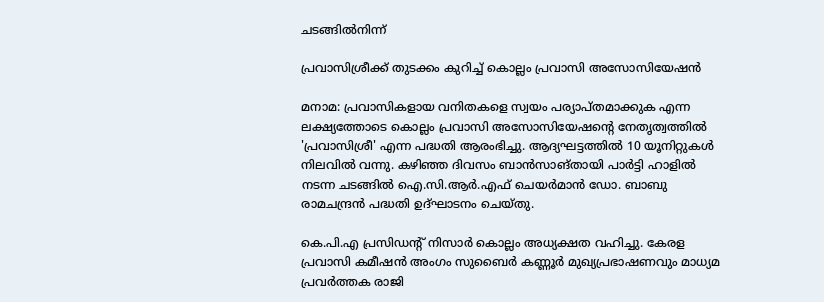ചടങ്ങിൽനിന്ന്

പ്രവാസിശ്രീക്ക് തുടക്കം കുറിച്ച് കൊല്ലം പ്രവാസി അസോസിയേഷന്‍

മനാമ: പ്രവാസികളായ വനിതകളെ സ്വയം പര്യാപ്തമാക്കുക എന്ന ലക്ഷ്യത്തോടെ കൊല്ലം പ്രവാസി അസോസിയേഷന്‍റെ നേതൃത്വത്തില്‍ 'പ്രവാസിശ്രീ' എന്ന പദ്ധതി ആരംഭിച്ചു. ആദ്യഘട്ടത്തില്‍ 10 യൂനിറ്റുകള്‍ നിലവില്‍ വന്നു. കഴിഞ്ഞ ദിവസം ബാൻസാങ്തായി പാര്‍ട്ടി ഹാളില്‍ നടന്ന ചടങ്ങിൽ ഐ.സി.ആര്‍.എഫ് ചെയര്‍മാന്‍ ഡോ. ബാബു രാമചന്ദ്രന്‍ പദ്ധതി ഉദ്ഘാടനം ചെയ്തു.

കെ.പി.എ പ്രസിഡന്‍റ് നിസാര്‍ കൊല്ലം അധ്യക്ഷത വഹിച്ചു. കേരള പ്രവാസി കമീഷന്‍ അംഗം സുബൈര്‍ കണ്ണൂര്‍ മുഖ്യപ്രഭാഷണവും മാധ്യമ പ്രവര്‍ത്തക രാജി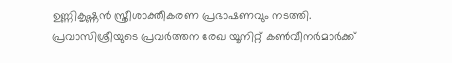ഉണ്ണികൃഷ്ണന്‍ സ്ത്രീശാക്തീകരണ പ്രഭാഷണവും നടത്തി. പ്രവാസിശ്രീയുടെ പ്രവര്‍ത്തന രേഖ യൂനിറ്റ് കണ്‍വീനര്‍മാര്‍ക്ക്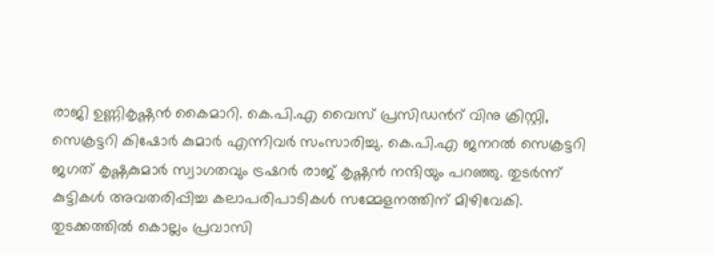രാജി ഉണ്ണികൃഷ്ണന്‍ കൈമാറി. കെ.പി.എ വൈസ് പ്രസിഡന്‍റ് വിനു ക്രിസ്റ്റി, സെക്രട്ടറി കിഷോര്‍ കുമാര്‍ എന്നിവര്‍ സംസാരിച്ചു. കെ.പി.എ ജനറല്‍ സെക്രട്ടറി ജഗത് കൃഷ്ണകുമാര്‍ സ്വാഗതവും ട്രഷറര്‍ രാജ് കൃഷ്ണന്‍ നന്ദിയും പറഞ്ഞു. തുടര്‍ന്ന് കുട്ടികള്‍ അവതരിപ്പിച്ച കലാപരിപാടികള്‍ സമ്മേളനത്തിന് മിഴിവേകി. തുടക്കത്തില്‍ കൊല്ലം പ്രവാസി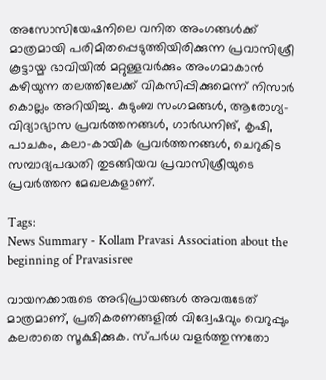അസോസിയേഷനിലെ വനിത അംഗങ്ങള്‍ക്ക് മാത്രമായി പരിമിതപ്പെടുത്തിയിരിക്കുന്ന പ്രവാസിശ്രീ കൂട്ടായ്മ ഭാവിയില്‍ മറ്റുള്ളവര്‍ക്കും അംഗമാകാന്‍ കഴിയുന്ന തലത്തിലേക്ക് വികസിപ്പിക്കുമെന്ന് നിസാര്‍ കൊല്ലം അറിയിച്ചു. കുടുംബ സംഗമങ്ങള്‍, ആരോഗ്യ-വിദ്യാഭ്യാസ പ്രവര്‍ത്തനങ്ങള്‍, ഗാര്‍ഡനിങ്, കൃഷി, പാചകം, കലാ-കായിക പ്രവര്‍ത്തനങ്ങള്‍, ചെറുകിട സമ്പാദ്യപദ്ധതി തുടങ്ങിയവ പ്രവാസിശ്രീയുടെ പ്രവര്‍ത്തന മേഖലകളാണ്.

Tags:
News Summary - Kollam Pravasi Association about the beginning of Pravasisree

വായനക്കാരുടെ അഭിപ്രായങ്ങള്‍ അവരുടേത് മാത്രമാണ്, പ്രതികരണങ്ങളിൽ വിദ്വേഷവും വെറുപ്പും കലരാതെ സൂക്ഷിക്കുക. സ്പർധ വളർത്തുന്നതോ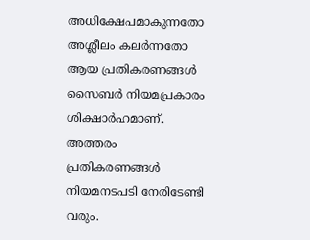അധിക്ഷേപമാകുന്നതോ അശ്ലീലം കലർന്നതോ ആയ പ്രതികരണങ്ങൾ സൈബർ നിയമപ്രകാരം ശിക്ഷാർഹമാണ്. അത്തരം പ്രതികരണങ്ങൾ നിയമനടപടി നേരിടേണ്ടി വരും.